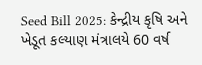Seed Bill 2025: કેન્દ્રીય કૃષિ અને ખેડૂત કલ્યાણ મંત્રાલયે 60 વર્ષ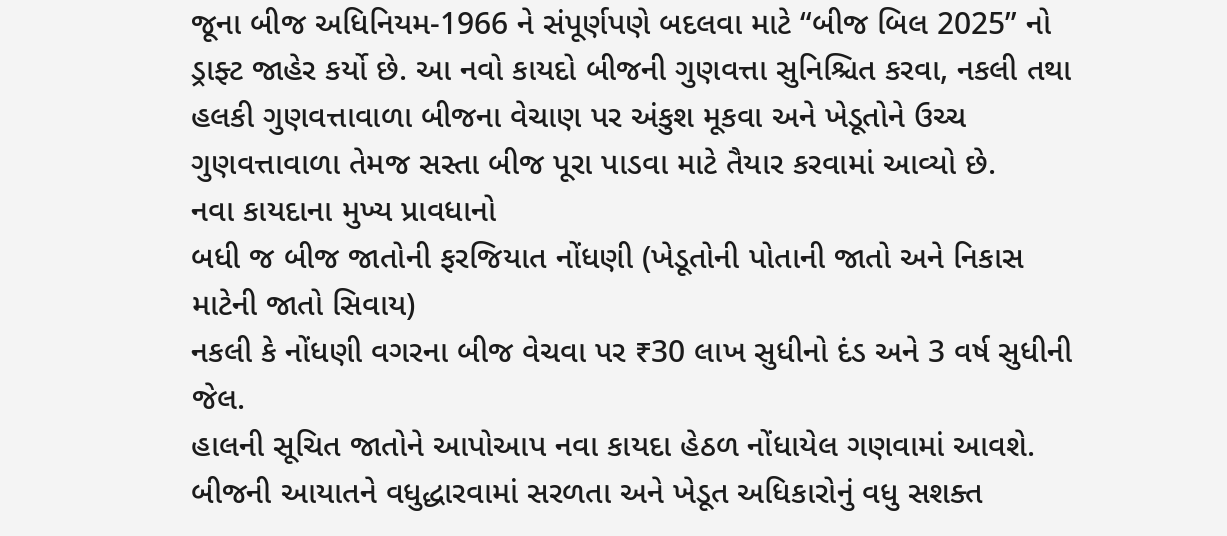જૂના બીજ અધિનિયમ-1966 ને સંપૂર્ણપણે બદલવા માટે “બીજ બિલ 2025” નો ડ્રાફ્ટ જાહેર કર્યો છે. આ નવો કાયદો બીજની ગુણવત્તા સુનિશ્ચિત કરવા, નકલી તથા હલકી ગુણવત્તાવાળા બીજના વેચાણ પર અંકુશ મૂકવા અને ખેડૂતોને ઉચ્ચ ગુણવત્તાવાળા તેમજ સસ્તા બીજ પૂરા પાડવા માટે તૈયાર કરવામાં આવ્યો છે.
નવા કાયદાના મુખ્ય પ્રાવધાનો
બધી જ બીજ જાતોની ફરજિયાત નોંધણી (ખેડૂતોની પોતાની જાતો અને નિકાસ માટેની જાતો સિવાય)
નકલી કે નોંધણી વગરના બીજ વેચવા પર ₹30 લાખ સુધીનો દંડ અને 3 વર્ષ સુધીની જેલ.
હાલની સૂચિત જાતોને આપોઆપ નવા કાયદા હેઠળ નોંધાયેલ ગણવામાં આવશે.
બીજની આયાતને વધુદ્ધારવામાં સરળતા અને ખેડૂત અધિકારોનું વધુ સશક્ત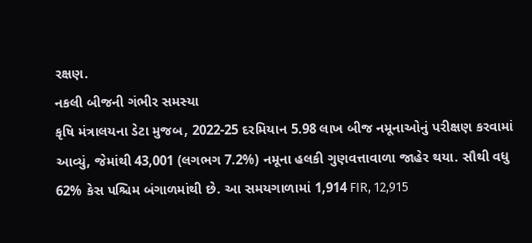રક્ષણ.
નકલી બીજની ગંભીર સમસ્યા
કૃષિ મંત્રાલયના ડેટા મુજબ, 2022-25 દરમિયાન 5.98 લાખ બીજ નમૂનાઓનું પરીક્ષણ કરવામાં આવ્યું, જેમાંથી 43,001 (લગભગ 7.2%) નમૂના હલકી ગુણવત્તાવાળા જાહેર થયા. સૌથી વધુ 62% કેસ પશ્ચિમ બંગાળમાંથી છે. આ સમયગાળામાં 1,914 FIR, 12,915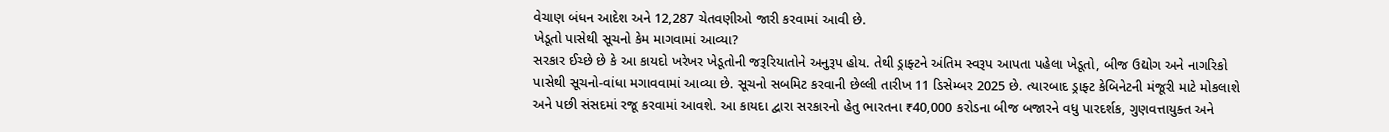વેચાણ બંધન આદેશ અને 12,287 ચેતવણીઓ જારી કરવામાં આવી છે.
ખેડૂતો પાસેથી સૂચનો કેમ માગવામાં આવ્યા?
સરકાર ઈચ્છે છે કે આ કાયદો ખરેખર ખેડૂતોની જરૂરિયાતોને અનુરૂપ હોય. તેથી ડ્રાફ્ટને અંતિમ સ્વરૂપ આપતા પહેલા ખેડૂતો, બીજ ઉદ્યોગ અને નાગરિકો પાસેથી સૂચનો-વાંધા મગાવવામાં આવ્યા છે. સૂચનો સબમિટ કરવાની છેલ્લી તારીખ 11 ડિસેમ્બર 2025 છે. ત્યારબાદ ડ્રાફ્ટ કેબિનેટની મંજૂરી માટે મોકલાશે અને પછી સંસદમાં રજૂ કરવામાં આવશે. આ કાયદા દ્વારા સરકારનો હેતુ ભારતના ₹40,000 કરોડના બીજ બજારને વધુ પારદર્શક, ગુણવત્તાયુક્ત અને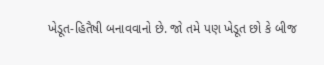ખેડૂત-હિતૈષી બનાવવાનો છે. જો તમે પણ ખેડૂત છો કે બીજ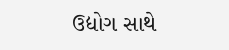ઉદ્યોગ સાથે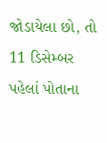જોડાયેલા છો, તો 11 ડિસેમ્બર પહેલાં પોતાના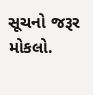સૂચનો જરૂર મોકલો.